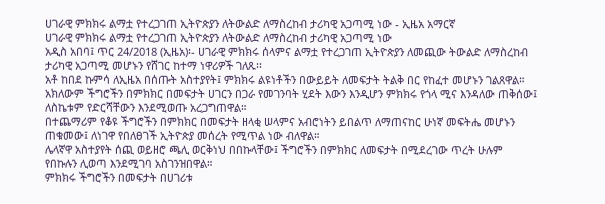ሀገራዊ ምክክሩ ልማቷ የተረጋገጠ ኢትዮጵያን ለትውልድ ለማስረከብ ታሪካዊ አጋጣሚ ነው - ኢዜአ አማርኛ
ሀገራዊ ምክክሩ ልማቷ የተረጋገጠ ኢትዮጵያን ለትውልድ ለማስረከብ ታሪካዊ አጋጣሚ ነው
አዲስ አበባ፤ ጥር 24/2018 (ኢዜአ)፡- ሀገራዊ ምክክሩ ሰላምና ልማቷ የተረጋገጠ ኢትዮጵያን ለመጪው ትውልድ ለማስረከብ ታሪካዊ አጋጣሚ መሆኑን የሸገር ከተማ ነዋሪዎች ገለጹ፡፡
አቶ ከበደ ኩምሳ ለኢዜአ በሰጡት አስተያየት፤ ምክክሩ ልዩነቶችን በውይይት ለመፍታት ትልቅ በር የከፈተ መሆኑን ገልጸዋል።
አክለውም ችግሮችን በምክክር በመፍታት ሀገርን በጋራ የመገንባት ሂደት እውን እንዲሆን ምክክሩ የጎላ ሚና እንዳለው ጠቅሰው፤ ለስኬቱም የድርሻቸውን እንደሚወጡ አረጋግጠዋል።
በተጨማሪም የቆዩ ችግሮችን በምክክር በመፍታት ዘላቂ ሠላምና አብሮነትን ይበልጥ ለማጠናከር ሁነኛ መፍትሔ መሆኑን ጠቁመው፤ ለነገዋ የበለፀገች ኢትዮጵያ መሰረት የሚጥል ነው ብለዋል።
ሌላኛዋ አስተያየት ሰጪ ወይዘሮ ጫሊ ወርቅነህ በበኩላቸው፤ ችግሮችን በምክክር ለመፍታት በሚደረገው ጥረት ሁሉም የበኩሉን ሊወጣ እንደሚገባ አስገንዝበዋል።
ምክክሩ ችግሮችን በመፍታት በሀገሪቱ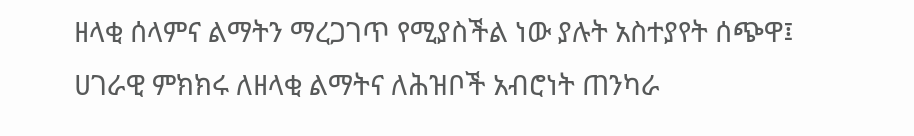ዘላቂ ሰላምና ልማትን ማረጋገጥ የሚያስችል ነው ያሉት አስተያየት ሰጭዋ፤ ሀገራዊ ምክክሩ ለዘላቂ ልማትና ለሕዝቦች አብሮነት ጠንካራ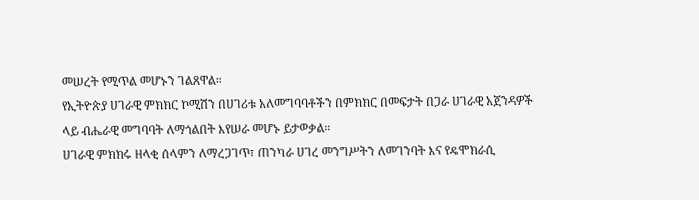መሠረት የሚጥል መሆኑን ገልጸዋል።
የኢትዮጵያ ሀገራዊ ምክክር ኮሚሽን በሀገሪቱ አለመግባባቶችን በምክክር በመፍታት በጋራ ሀገራዊ አጀንዳዎች ላይ ብሔራዊ መግባባት ለማጎልበት እየሠራ መሆኑ ይታወቃል።
ሀገራዊ ምክክሩ ዘላቂ ሰላምን ለማረጋገጥ፣ ጠንካራ ሀገረ መንግሥትን ለመገንባት እና የዴሞክራሲ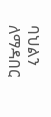ባህልን ለማዳበር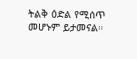ትልቅ ዕድል የሚሰጥ መሆኑም ይታመናል።